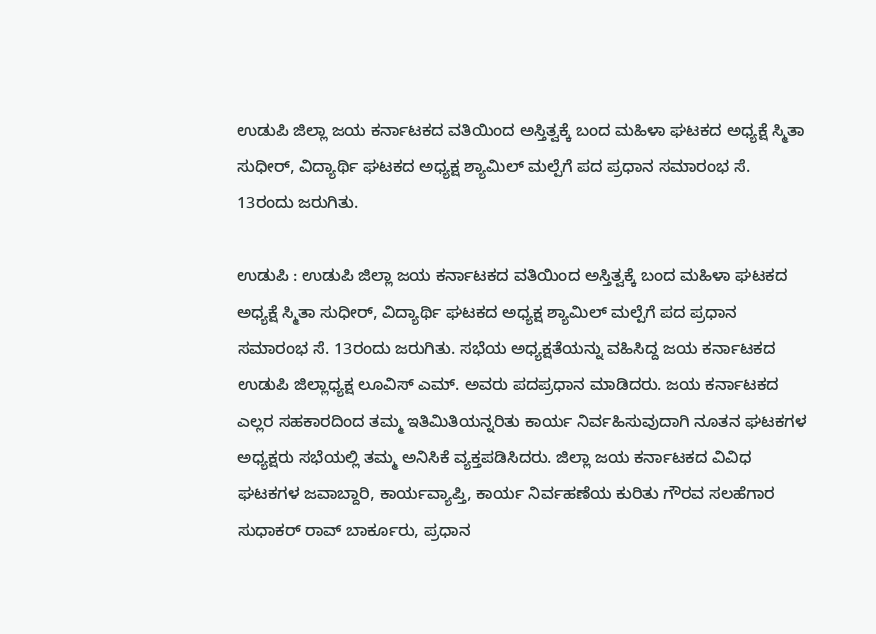ಉಡುಪಿ ಜಿಲ್ಲಾ ಜಯ ಕರ್ನಾಟಕದ ವತಿಯಿಂದ ಅಸ್ತಿತ್ವಕ್ಕೆ ಬಂದ ಮಹಿಳಾ ಘಟಕದ ಅಧ್ಯಕ್ಷೆ ಸ್ಮಿತಾ ಸುಧೀರ್, ವಿದ್ಯಾರ್ಥಿ ಘಟಕದ ಅಧ್ಯಕ್ಷ ಶ್ಯಾಮಿಲ್ ಮಲ್ಪೆಗೆ ಪದ ಪ್ರಧಾನ ಸಮಾರಂಭ ಸೆ. 13ರಂದು ಜರುಗಿತು.

ಉಡುಪಿ : ಉಡುಪಿ ಜಿಲ್ಲಾ ಜಯ ಕರ್ನಾಟಕದ ವತಿಯಿಂದ ಅಸ್ತಿತ್ವಕ್ಕೆ ಬಂದ ಮಹಿಳಾ ಘಟಕದ ಅಧ್ಯಕ್ಷೆ ಸ್ಮಿತಾ ಸುಧೀರ್, ವಿದ್ಯಾರ್ಥಿ ಘಟಕದ ಅಧ್ಯಕ್ಷ ಶ್ಯಾಮಿಲ್ ಮಲ್ಪೆಗೆ ಪದ ಪ್ರಧಾನ ಸಮಾರಂಭ ಸೆ. 13ರಂದು ಜರುಗಿತು. ಸಭೆಯ ಅಧ್ಯಕ್ಷತೆಯನ್ನು ವಹಿಸಿದ್ದ ಜಯ ಕರ್ನಾಟಕದ ಉಡುಪಿ ಜಿಲ್ಲಾಧ್ಯಕ್ಷ ಲೂವಿಸ್ ಎಮ್. ಅವರು ಪದಪ್ರಧಾನ ಮಾಡಿದರು. ಜಯ ಕರ್ನಾಟಕದ ಎಲ್ಲರ ಸಹಕಾರದಿಂದ ತಮ್ಮ ಇತಿಮಿತಿಯನ್ನರಿತು ಕಾರ್ಯ ನಿರ್ವಹಿಸುವುದಾಗಿ ನೂತನ ಘಟಕಗಳ ಅಧ್ಯಕ್ಷರು ಸಭೆಯಲ್ಲಿ ತಮ್ಮ ಅನಿಸಿಕೆ ವ್ಯಕ್ತಪಡಿಸಿದರು. ಜಿಲ್ಲಾ ಜಯ ಕರ್ನಾಟಕದ ವಿವಿಧ ಘಟಕಗಳ ಜವಾಬ್ದಾರಿ, ಕಾರ್ಯವ್ಯಾಪ್ತಿ, ಕಾರ್ಯ ನಿರ್ವಹಣೆಯ ಕುರಿತು ಗೌರವ ಸಲಹೆಗಾರ ಸುಧಾಕರ್ ರಾವ್ ಬಾರ್ಕೂರು, ಪ್ರಧಾನ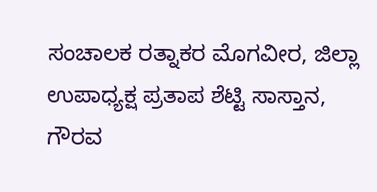ಸಂಚಾಲಕ ರತ್ನಾಕರ ಮೊಗವೀರ, ಜಿಲ್ಲಾ ಉಪಾಧ್ಯಕ್ಷ ಪ್ರತಾಪ ಶೆಟ್ಟಿ ಸಾಸ್ತಾನ, ಗೌರವ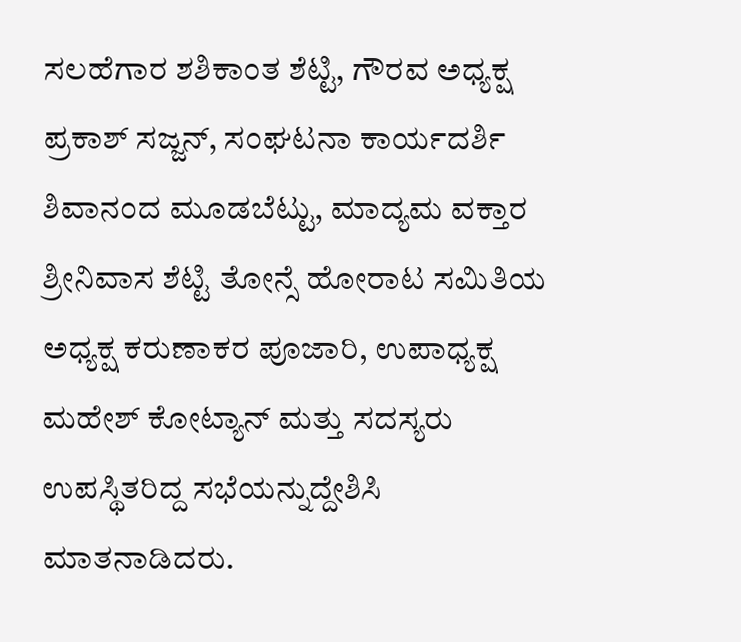ಸಲಹೆಗಾರ ಶಶಿಕಾಂತ ಶೆಟ್ಟಿ, ಗೌರವ ಅಧ್ಯಕ್ಷ ಪ್ರಕಾಶ್ ಸಜ್ಜನ್, ಸಂಘಟನಾ ಕಾರ್ಯದರ್ಶಿ ಶಿವಾನಂದ ಮೂಡಬೆಟ್ಟು, ಮಾದ್ಯಮ ವಕ್ತಾರ ಶ್ರೀನಿವಾಸ ಶೆಟ್ಟಿ ತೋನ್ಸೆ ಹೋರಾಟ ಸಮಿತಿಯ ಅಧ್ಯಕ್ಷ ಕರುಣಾಕರ ಪೂಜಾರಿ, ಉಪಾಧ್ಯಕ್ಷ ಮಹೇಶ್ ಕೋಟ್ಯಾನ್ ಮತ್ತು ಸದಸ್ಯರು ಉಪಸ್ಥಿತರಿದ್ದ ಸಭೆಯನ್ನುದ್ದೇಶಿಸಿ ಮಾತನಾಡಿದರು.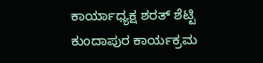ಕಾರ್ಯಾಧ್ಯಕ್ಷ ಶರತ್ ಶೆಟ್ಟಿ ಕುಂದಾಪುರ ಕಾರ್ಯಕ್ರಮ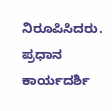ನಿರೂಪಿಸಿದರು. ಪ್ರಧಾನ ಕಾರ್ಯದರ್ಶಿ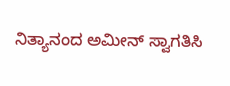ನಿತ್ಯಾನಂದ ಅಮೀನ್ ಸ್ವಾಗತಿಸಿ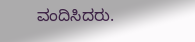ವಂದಿಸಿದರು.